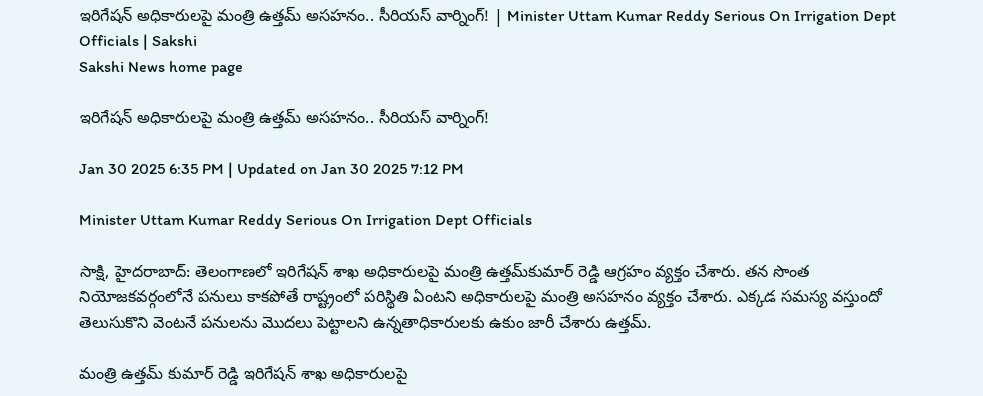ఇరిగేషన్‌ అధికారులపై మంత్రి ఉత్తమ్‌ అసహనం.. సీరియస్‌ వార్నింగ్‌! | Minister Uttam Kumar Reddy Serious On Irrigation Dept Officials | Sakshi
Sakshi News home page

ఇరిగేషన్‌ అధికారులపై మంత్రి ఉత్తమ్‌ అసహనం.. సీరియస్‌ వార్నింగ్‌!

Jan 30 2025 6:35 PM | Updated on Jan 30 2025 7:12 PM

Minister Uttam Kumar Reddy Serious On Irrigation Dept Officials

సాక్షి, హైదరాబాద్‌: తెలంగాణలో ఇరిగేషన్‌ శాఖ అధికారులపై మంత్రి ఉత్తమ్‌కుమార్‌ రెడ్డి ఆగ్రహం వ్యక్తం చేశారు. తన సొంత నియోజకవర్గంలోనే పనులు కాకపోతే రాష్ట్రంలో పరిస్థితి ఏంటని అధికారులపై మంత్రి అసహనం వ్యక్తం చేశారు. ఎక్కడ సమస్య వస్తుందో తెలుసుకొని వెంటనే పనులను మొదలు పెట్టాలని ఉన్నతాధికారులకు ఉకుం జారీ చేశారు ఉత్తమ్‌.

మంత్రి ఉత్తమ్‌ కుమార్‌ రెడ్డి ఇరిగేషన్‌ శాఖ అధికారులపై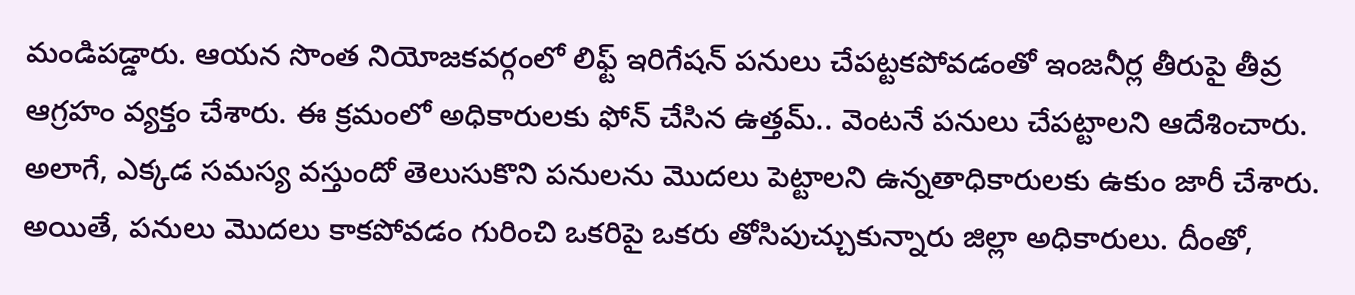మండిపడ్డారు. ఆయన సొంత నియోజకవర్గంలో లిఫ్ట్ ఇరిగేషన్ పనులు చేపట్టకపోవడంతో ఇంజనీర్ల తీరుపై తీవ్ర ఆగ్రహం వ్యక్తం చేశారు. ఈ క్రమంలో అధికారులకు ఫోన్‌ చేసిన ఉత్తమ్‌.. వెంటనే పనులు చేపట్టాలని ఆదేశించారు. అలాగే, ఎక్కడ సమస్య వస్తుందో తెలుసుకొని పనులను మొదలు పెట్టాలని ఉన్నతాధికారులకు ఉకుం జారీ చేశారు. అయితే, పనులు మొదలు కాకపోవడం గురించి ఒకరిపై ఒకరు తోసిపుచ్చుకున్నారు జిల్లా అధికారులు. దీంతో,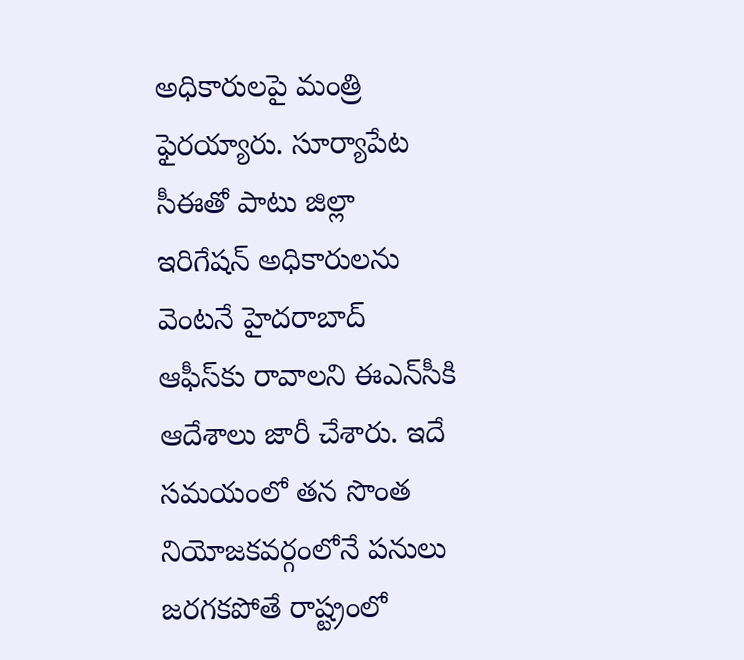అధికారులపై మంత్రి ఫైరయ్యారు. సూర్యాపేట సీఈతో పాటు జిల్లా ఇరిగేషన్ అధికారులను వెంటనే హైదరాబాద్‌ ఆఫీస్‌కు రావాలని ఈఎన్‌సీకి ఆదేశాలు జారీ చేశారు. ఇదే సమయంలో తన సొంత నియోజకవర్గంలోనే పనులు జరగకపోతే రాష్ట్రంలో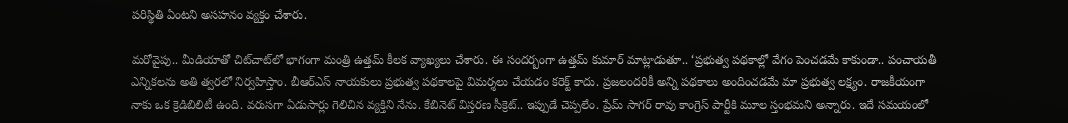పరిస్థితి ఏంటని అసహనం వ్యక్తం చేశారు.

మరోవైపు.. మీడియాతో చిట్‌చాట్‌లో భాగంగా మంత్రి ఉత్తమ్‌ కీలక వ్యాఖ్యలు చేశారు. ఈ సందర్బంగా ఉత్తమ్‌ కుమార్‌ మాట్లాడుతూ.. ‘ప్రభుత్వ పథకాల్లో వేగం పెంచడమే కాకుండా.. పంచాయతీ ఎన్నికలను అతి త్వరలో నిర్వహిస్తాం. బీఆర్ఎస్ నాయకులు ప్రభుత్వ పథకాలపై విమర్శలు చేయడం కరెక్ట్ కాదు. ప్రజలందరికీ అన్ని పథకాలు అందించడమే మా ప్రభుత్వ లక్ష్యం. రాజకీయంగా నాకు ఒక క్రెడిబిలిటీ ఉంది. వరుసగా ఏడుసార్లు గెలిచిన వ్యక్తిని నేను. కేబినెట్ విస్తరణ సీక్రెట్.. ఇప్పుడే చెప్పలేం. ప్రేమ్ సాగర్ రావు కాంగ్రెస్ పార్టీకి మూల స్తంభమని అన్నారు. ఇదే సమయంలో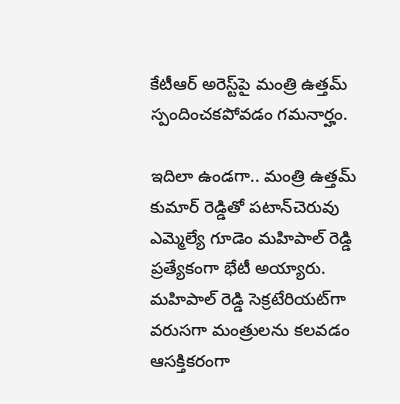కేటీఆర్‌ అరెస్ట్‌పై మంత్రి ఉత్తమ్‌ స్పందించకపోవడం గమనార్హం.

ఇదిలా ఉండగా.. మంత్రి ఉత్తమ్‌ కుమార్ రెడ్డితో పటాన్‌చెరువు ఎమ్మెల్యే గూడెం మహిపాల్‌ రెడ్డి ప్రత్యేకంగా భేటీ అయ్యారు. మహిపాల్‌ రెడ్డి సెక్రటేరియట్‌గా వరుసగా మంత్రులను కలవడం ఆసక్తికరంగా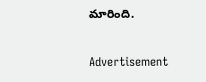మారింది.

Advertisement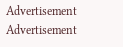Advertisement
Advertisement